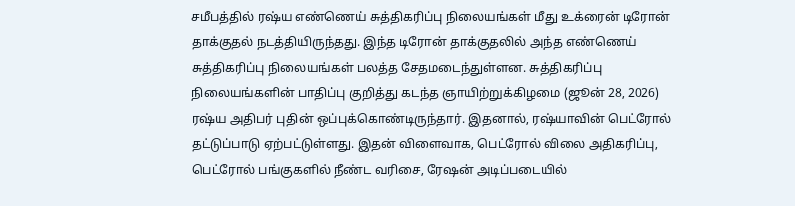சமீபத்தில் ரஷ்ய எண்ணெய் சுத்திகரிப்பு நிலையங்கள் மீது உக்ரைன் டிரோன் தாக்குதல் நடத்தியிருந்தது. இந்த டிரோன் தாக்குதலில் அந்த எண்ணெய் சுத்திகரிப்பு நிலையங்கள் பலத்த சேதமடைந்துள்ளன. சுத்திகரிப்பு நிலையங்களின் பாதிப்பு குறித்து கடந்த ஞாயிற்றுக்கிழமை (ஜூன் 28, 2026) ரஷ்ய அதிபர் புதின் ஒப்புக்கொண்டிருந்தார். இதனால், ரஷ்யாவின் பெட்ரோல் தட்டுப்பாடு ஏற்பட்டுள்ளது. இதன் விளைவாக, பெட்ரோல் விலை அதிகரிப்பு, பெட்ரோல் பங்குகளில் நீண்ட வரிசை, ரேஷன் அடிப்படையில்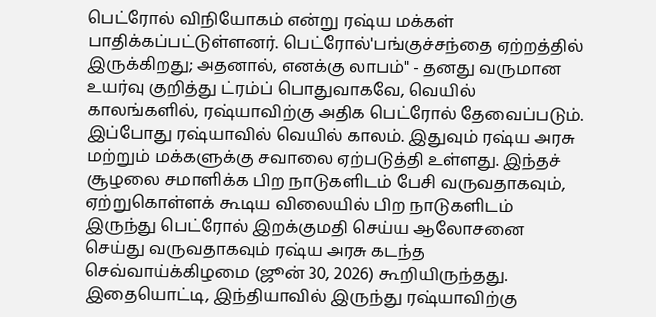பெட்ரோல் விநியோகம் என்று ரஷ்ய மக்கள் பாதிக்கப்பட்டுள்ளனர். பெட்ரோல்'பங்குச்சந்தை ஏற்றத்தில் இருக்கிறது; அதனால், எனக்கு லாபம்" - தனது வருமான உயர்வு குறித்து ட்ரம்ப் பொதுவாகவே, வெயில் காலங்களில், ரஷ்யாவிற்கு அதிக பெட்ரோல் தேவைப்படும். இப்போது ரஷ்யாவில் வெயில் காலம். இதுவும் ரஷ்ய அரசு மற்றும் மக்களுக்கு சவாலை ஏற்படுத்தி உள்ளது. இந்தச் சூழலை சமாளிக்க பிற நாடுகளிடம் பேசி வருவதாகவும், ஏற்றுகொள்ளக் கூடிய விலையில் பிற நாடுகளிடம் இருந்து பெட்ரோல் இறக்குமதி செய்ய ஆலோசனை செய்து வருவதாகவும் ரஷ்ய அரசு கடந்த செவ்வாய்க்கிழமை (ஜூன் 30, 2026) கூறியிருந்தது. இதையொட்டி, இந்தியாவில் இருந்து ரஷ்யாவிற்கு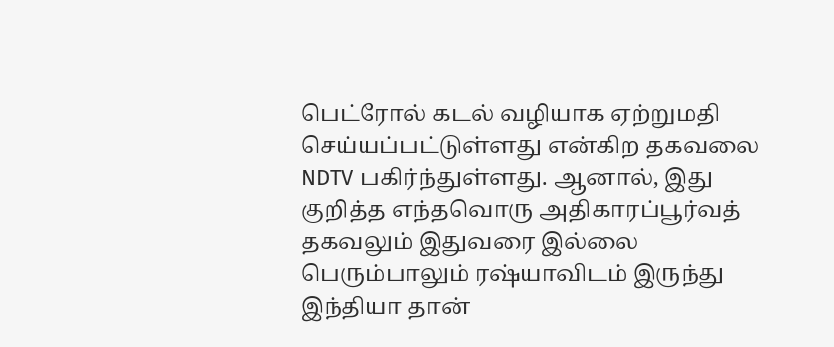பெட்ரோல் கடல் வழியாக ஏற்றுமதி செய்யப்பட்டுள்ளது என்கிற தகவலை NDTV பகிர்ந்துள்ளது. ஆனால், இது குறித்த எந்தவொரு அதிகாரப்பூர்வத் தகவலும் இதுவரை இல்லை பெரும்பாலும் ரஷ்யாவிடம் இருந்து இந்தியா தான்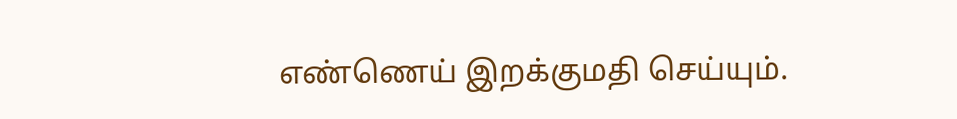எண்ணெய் இறக்குமதி செய்யும்.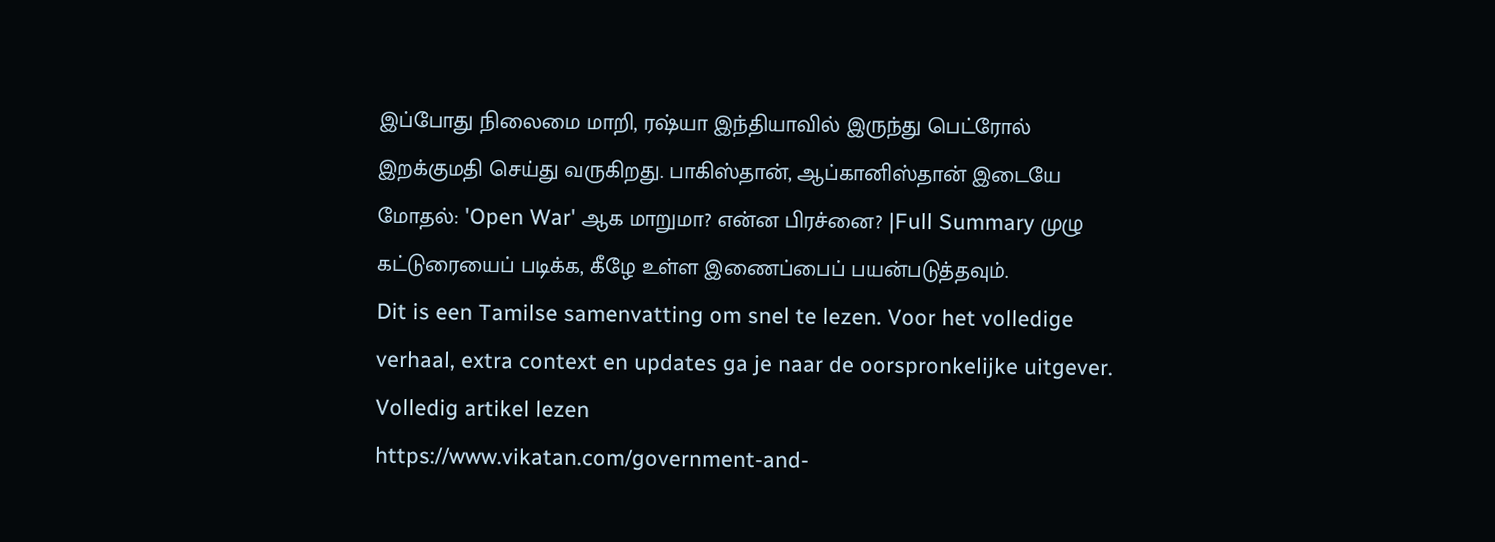இப்போது நிலைமை மாறி, ரஷ்யா இந்தியாவில் இருந்து பெட்ரோல் இறக்குமதி செய்து வருகிறது. பாகிஸ்தான், ஆப்கானிஸ்தான் இடையே மோதல்: 'Open War' ஆக மாறுமா? என்ன பிரச்னை? |Full Summary முழு கட்டுரையைப் படிக்க, கீழே உள்ள இணைப்பைப் பயன்படுத்தவும்.
Dit is een Tamilse samenvatting om snel te lezen. Voor het volledige verhaal, extra context en updates ga je naar de oorspronkelijke uitgever.
Volledig artikel lezen
https://www.vikatan.com/government-and-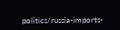politics/russia-imports-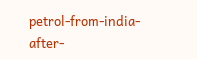petrol-from-india-after-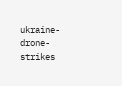ukraine-drone-strikes